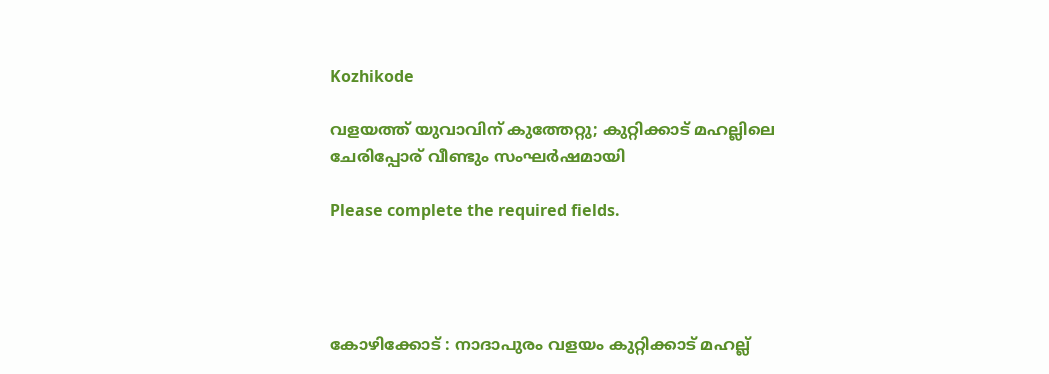Kozhikode

വളയത്ത് യുവാവിന് കുത്തേറ്റു; കുറ്റിക്കാട് മഹല്ലിലെ ചേരിപ്പോര് വീണ്ടും സംഘർഷമായി

Please complete the required fields.




കോഴിക്കോട് : നാദാപുരം വളയം കുറ്റിക്കാട് മഹല്ല്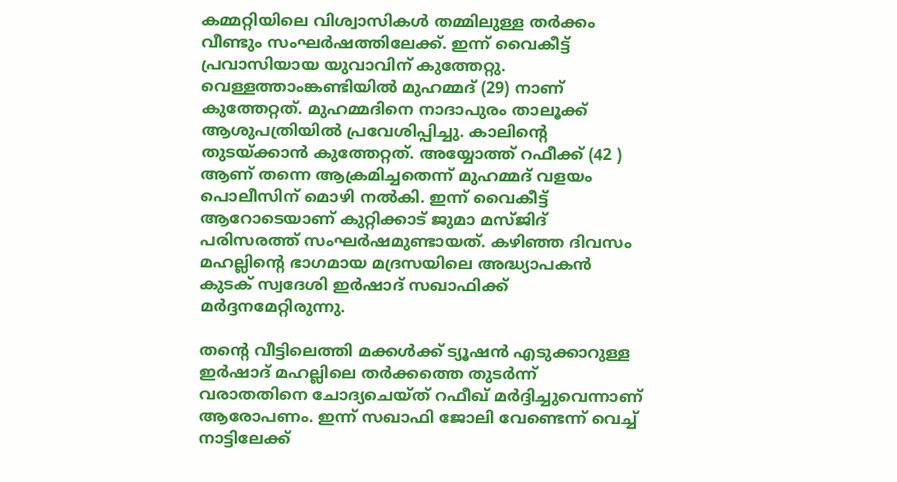കമ്മറ്റിയിലെ വിശ്വാസികൾ തമ്മിലുള്ള തർക്കം വീണ്ടും സംഘർഷത്തിലേക്ക്. ഇന്ന് വൈകീട്ട് പ്രവാസിയായ യുവാവിന് കുത്തേറ്റു. വെള്ളത്താംങ്കണ്ടിയിൽ മുഹമ്മദ് (29) നാണ് കുത്തേറ്റത്. മുഹമ്മദിനെ നാദാപുരം താലൂക്ക് ആശുപത്രിയിൽ പ്രവേശിപ്പിച്ചു. കാലിന്റെ തുടയ്ക്കാൻ കുത്തേറ്റത്. അയ്യോത്ത് റഫീക്ക് (42 ) ആണ് തന്നെ ആക്രമിച്ചതെന്ന് മുഹമ്മദ് വളയം പൊലീസിന് മൊഴി നൽകി. ഇന്ന് വൈകീട്ട് ആറോടെയാണ് കുറ്റിക്കാട് ജുമാ മസ്ജിദ് പരിസരത്ത് സംഘർഷമുണ്ടായത്. കഴിഞ്ഞ ദിവസം മഹല്ലിന്റെ ഭാഗമായ മദ്രസയിലെ അദ്ധ്യാപകൻ കുടക് സ്വദേശി ഇർഷാദ് സഖാഫിക്ക് മർദ്ദനമേറ്റിരുന്നു.

തന്റെ വീട്ടിലെത്തി മക്കൾക്ക് ട്യൂഷൻ എടുക്കാറുള്ള ഇർഷാദ് മഹല്ലിലെ തർക്കത്തെ തുടർന്ന് വരാതതിനെ ചോദ്യചെയ്ത് റഫീഖ് മർദ്ദിച്ചുവെന്നാണ് ആരോപണം. ഇന്ന് സഖാഫി ജോലി വേണ്ടെന്ന് വെച്ച് നാട്ടിലേക്ക്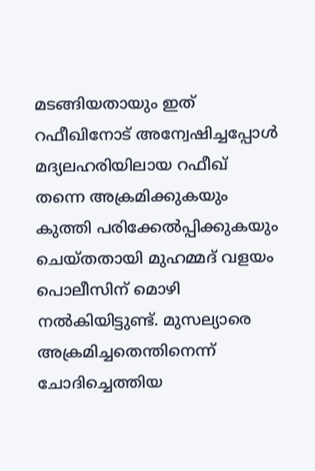മടങ്ങിയതായും ഇത് റഫീഖിനോട് അന്വേഷിച്ചപ്പോൾ മദ്യലഹരിയിലായ റഫീഖ് തന്നെ അക്രമിക്കുകയും കുത്തി പരിക്കേൽപ്പിക്കുകയും ചെയ്തതായി മുഹമ്മദ് വളയം പൊലീസിന് മൊഴി നൽകിയിട്ടുണ്ട്. മുസല്യാരെ അക്രമിച്ചതെന്തിനെന്ന് ചോദിച്ചെത്തിയ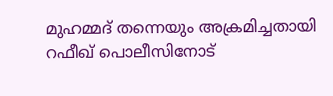മുഹമ്മദ് തന്നെയും അക്രമിച്ചതായി റഫീഖ് പൊലീസിനോട്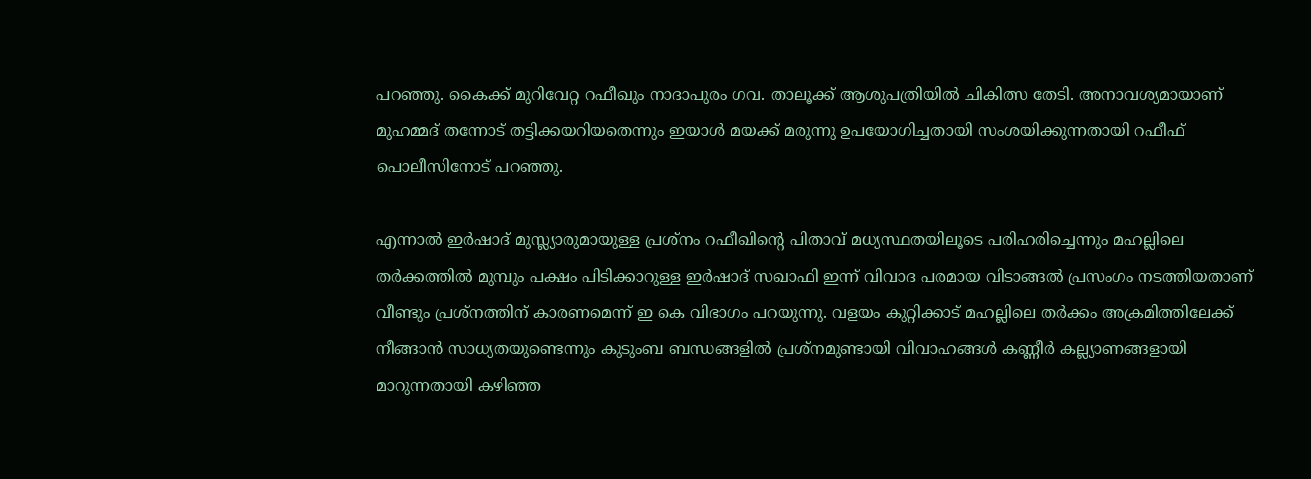പറഞ്ഞു. കൈക്ക് മുറിവേറ്റ റഫീഖും നാദാപുരം ഗവ. താലൂക്ക് ആശുപത്രിയിൽ ചികിത്സ തേടി. അനാവശ്യമായാണ് മുഹമ്മദ് തന്നോട് തട്ടിക്കയറിയതെന്നും ഇയാൾ മയക്ക് മരുന്നു ഉപയോഗിച്ചതായി സംശയിക്കുന്നതായി റഫീഫ് പൊലീസിനോട് പറഞ്ഞു.

എന്നാൽ ഇർഷാദ് മുസ്ല്യാരുമായുള്ള പ്രശ്നം റഫീഖിൻ്റെ പിതാവ് മധ്യസ്ഥതയിലൂടെ പരിഹരിച്ചെന്നും മഹല്ലിലെ തർക്കത്തിൽ മുമ്പും പക്ഷം പിടിക്കാറുള്ള ഇർഷാദ് സഖാഫി ഇന്ന് വിവാദ പരമായ വിടാങ്ങൽ പ്രസംഗം നടത്തിയതാണ് വീണ്ടും പ്രശ്നത്തിന് കാരണമെന്ന് ഇ കെ വിഭാഗം പറയുന്നു. വളയം കുറ്റിക്കാട് മഹല്ലിലെ തർക്കം അക്രമിത്തിലേക്ക് നീങ്ങാൻ സാധ്യതയുണ്ടെന്നും കുടുംബ ബന്ധങ്ങളിൽ പ്രശ്നമുണ്ടായി വിവാഹങ്ങൾ കണ്ണീർ കല്ല്യാണങ്ങളായി മാറുന്നതായി കഴിഞ്ഞ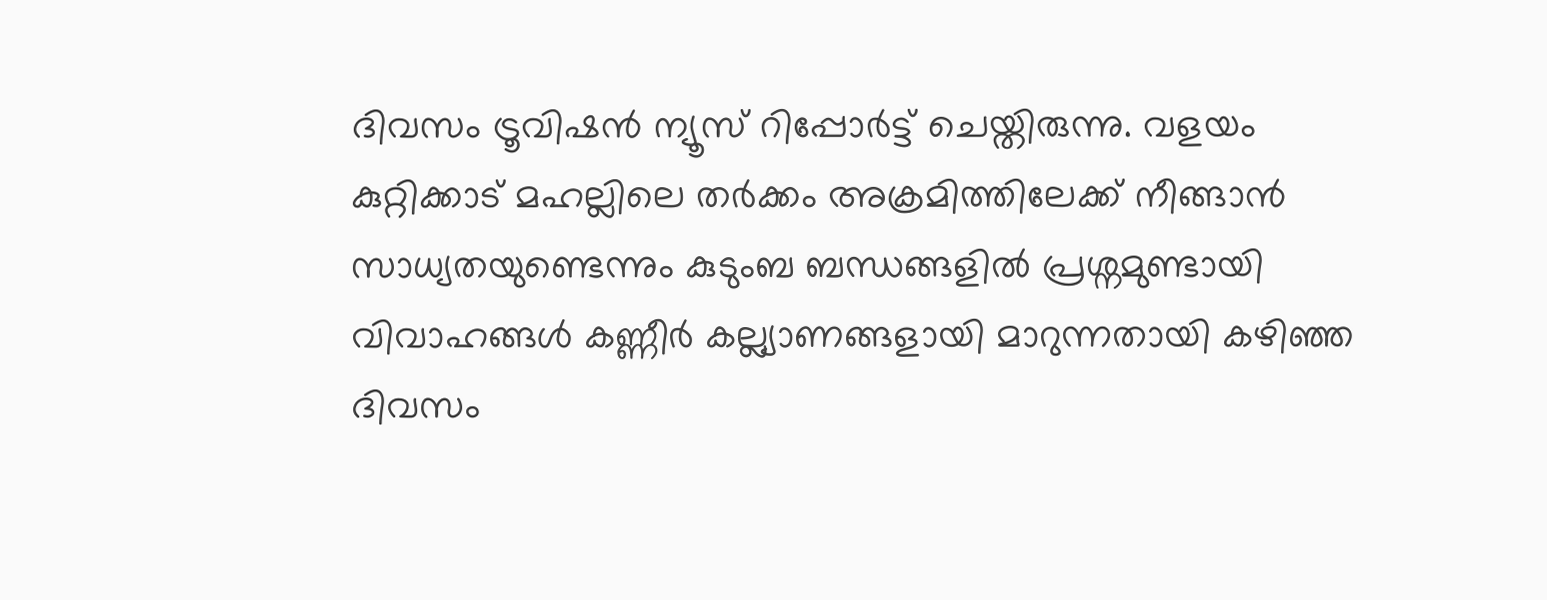ദിവസം ട്രൂവിഷൻ ന്യൂസ് റിപ്പോർട്ട് ചെയ്തിരുന്നു. വളയം കുറ്റിക്കാട് മഹല്ലിലെ തർക്കം അക്രമിത്തിലേക്ക് നീങ്ങാൻ സാധ്യതയുണ്ടെന്നും കുടുംബ ബന്ധങ്ങളിൽ പ്രശ്നമുണ്ടായി വിവാഹങ്ങൾ കണ്ണീർ കല്ല്യാണങ്ങളായി മാറുന്നതായി കഴിഞ്ഞ ദിവസം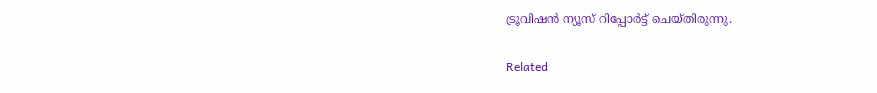ട്രൂവിഷൻ ന്യൂസ് റിപ്പോർട്ട് ചെയ്തിരുന്നു.

Related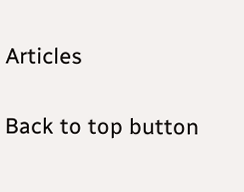Articles

Back to top button